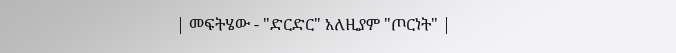| መፍትሄው - "ድርድር" አለዚያም "ጦርነት" |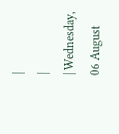|
|
| Wednesday, 06 August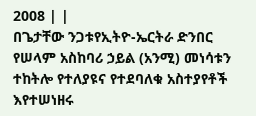2008 | |
በጌታቸው ንጋቱየኢትዮ-ኤርትራ ድንበር የሠላም አስከባሪ ኃይል (አንሚ) መነሳቱን ተከትሎ የተለያዩና የተደባለቁ አስተያየቶች እየተሠነዘሩ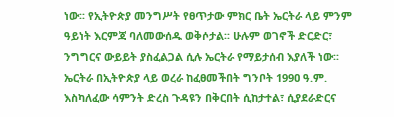ነው፡፡ የኢትዮጵያ መንግሥት የፀጥታው ምክር ቤት ኤርትራ ላይ ምንም ዓይነት እርምጃ ባለመውሰዱ ወቅሶታል፡፡ ሁሉም ወገኖች ድርድር፣ ንግግርና ውይይት ያስፈልጋል ሲሉ ኤርትራ የማይታሰብ እያለች ነው፡፡ ኤርትራ በኢትዮጵያ ላይ ወረራ ከፈፀመችበት ግንቦት 199ዐ ዓ.ም. እስካለፈው ሳምንት ድረስ ጉዳዩን በቅርበት ሲከታተል፣ ሲያደራድርና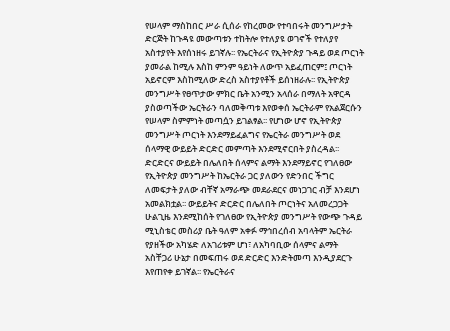የሠላም ማስከበር ሥራ ሲሰራ የከረመው የተባበሩት መንግሥታት ድርጅት ከጉዳዩ መውጣቱን ተከትሎ የተለያዩ ወገኖች የተለያየ አስተያየት እየሰነዘሩ ይገኛሉ፡፡ የኤርትራና የኢትዮጵያ ጉዳይ ወደ ጦርነት ያመራል ከሚሉ እስከ ምንም ዓይነት ለውጥ አይፈጠርም፤ ጦርነት አይኖርም እስከሚለው ድረስ አስተያየቶች ይሰነዘራሉ፡፡ የኢትዮጵያ መንግሥት የፀጥታው ምክር ቤት አንሚን አላሰራ በማለት አዋርዳ ያስወጣችው ኤርትራን ባለመቅጣቱ እየወቀሰ ኤርትራም የአልጀርሱን የሠላም ስምምነት መጣሷን ይገልፃል፡፡ የሆነው ሆኖ የኢትዮጵያ መንግሥት ጦርነት እንደማይፈልግና የኤርትራ መንግሥት ወደ ሰላማዊ ውይይት ድርድር መምጣት እንደሚኖርበት ያስረዳል፡፡ ድርድርና ውይይት በሌለበት ሰላምና ልማት እንደማይኖር የገለፀው የኢትዮጵያ መንግሥት ከኤርትራ ጋር ያለውን የድንበር ችግር ለመፍታት ያለው ብቸኛ አማራጭ መደራደርና መነጋገር ብቻ እንደሆነ አመልክቷል፡፡ ውይይትና ድርድር በሌለበት ጦርነትና አለመረጋጋት ሁልጊዜ እንደሚከሰት የገለፀው የኢትዮጵያ መንግሥት የውጭ ጉዳይ ሚኒስቴር መስሪያ ቤት ዓለም አቀፉ ማኅበረሰብ አባላትም ኤርትራ የያዘችው አካሄድ ለአገሪቱም ሆነ፣ ለአካባቢው ሰላምና ልማት አስቸጋሪ ሁኔታ በመፍጠሩ ወደ ድርድር እንድትመጣ እንዲያደርጉ እየጠየቀ ይገኛል፡፡ የኤርትራና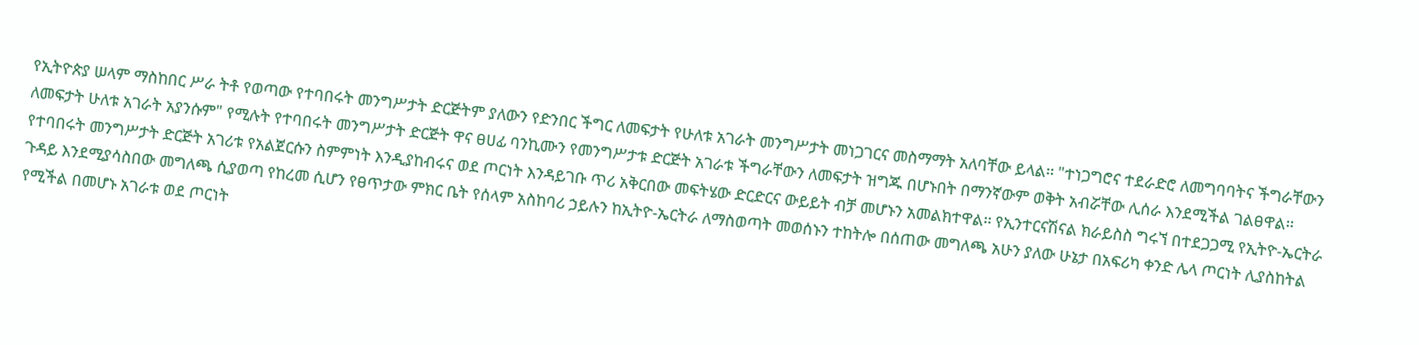የኢትዮጵያ ሠላም ማስከበር ሥራ ትቶ የወጣው የተባበሩት መንግሥታት ድርጅትም ያለውን የድንበር ችግር ለመፍታት የሁለቱ አገራት መንግሥታት መነጋገርና መስማማት አለባቸው ይላል፡፡ "ተነጋግሮና ተደራድሮ ለመግባባትና ችግራቸውን ለመፍታት ሁለቱ አገራት አያንሱም" የሚሉት የተባበሩት መንግሥታት ድርጅት ዋና ፀሀፊ ባንኪሙን የመንግሥታቱ ድርጅት አገራቱ ችግራቸውን ለመፍታት ዝግጁ በሆኑበት በማንኛውም ወቅት አብሯቸው ሊሰራ እንደሚችል ገልፀዋል፡፡ የተባበሩት መንግሥታት ድርጅት አገሪቱ የአልጀርሱን ስምምነት እንዲያከብሩና ወደ ጦርነት እንዳይገቡ ጥሪ አቅርበው መፍትሄው ድርድርና ውይይት ብቻ መሆኑን አመልክተዋል፡፡ የኢንተርናሽናል ክራይስስ ግሩኘ በተደጋጋሚ የኢትዮ-ኤርትራ ጉዳይ እንደሚያሳስበው መግለጫ ሲያወጣ የከረመ ሲሆን የፀጥታው ምክር ቤት የሰላም አስከባሪ ኃይሉን ከኢትዮ-ኤርትራ ለማስወጣት መወሰኑን ተከትሎ በሰጠው መግለጫ አሁን ያለው ሁኔታ በአፍሪካ ቀንድ ሌላ ጦርነት ሊያስከትል የሚችል በመሆኑ አገራቱ ወደ ጦርነት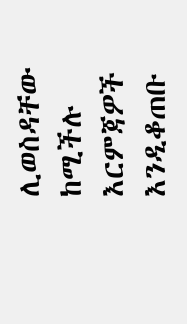ሊወስዳቸው ከሚችሉ እርምጃዎች እንዲቆጠቡ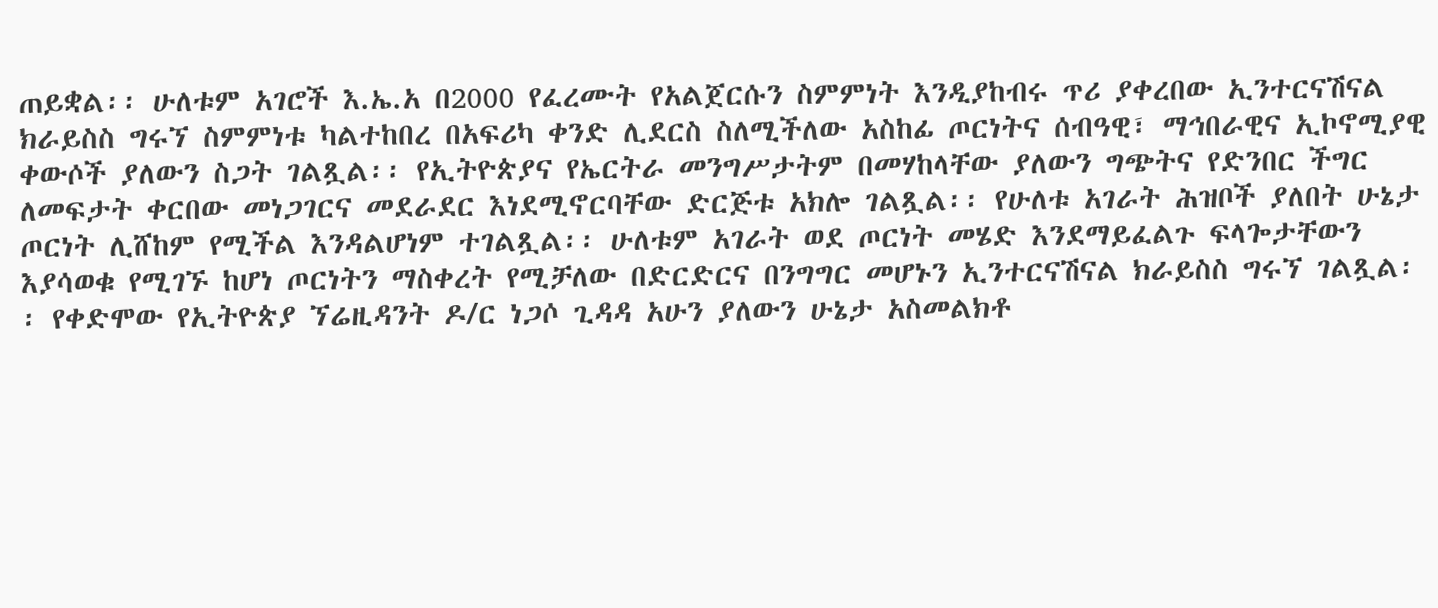ጠይቋል፡፡ ሁለቱም አገሮች እ.ኤ.አ በ2000 የፈረሙት የአልጀርሱን ስምምነት እንዲያከብሩ ጥሪ ያቀረበው ኢንተርናሽናል ክራይስስ ግሩኘ ስምምነቱ ካልተከበረ በአፍሪካ ቀንድ ሊደርስ ስለሚችለው አስከፊ ጦርነትና ሰብዓዊ፣ ማኅበራዊና ኢኮኖሚያዊ ቀውሶች ያለውን ስጋት ገልጿል፡፡ የኢትዮጵያና የኤርትራ መንግሥታትም በመሃከላቸው ያለውን ግጭትና የድንበር ችግር ለመፍታት ቀርበው መነጋገርና መደራደር እነደሚኖርባቸው ድርጅቱ አክሎ ገልጿል፡፡ የሁለቱ አገራት ሕዝቦች ያለበት ሁኔታ ጦርነት ሊሸከም የሚችል እንዳልሆነም ተገልጿል፡፡ ሁለቱም አገራት ወደ ጦርነት መሄድ እንደማይፈልጉ ፍላጐታቸውን እያሳወቁ የሚገኙ ከሆነ ጦርነትን ማስቀረት የሚቻለው በድርድርና በንግግር መሆኑን ኢንተርናሽናል ክራይስስ ግሩኘ ገልጿል፡፡ የቀድሞው የኢትዮጵያ ኘሬዚዳንት ዶ/ር ነጋሶ ጊዳዳ አሁን ያለውን ሁኔታ አስመልክቶ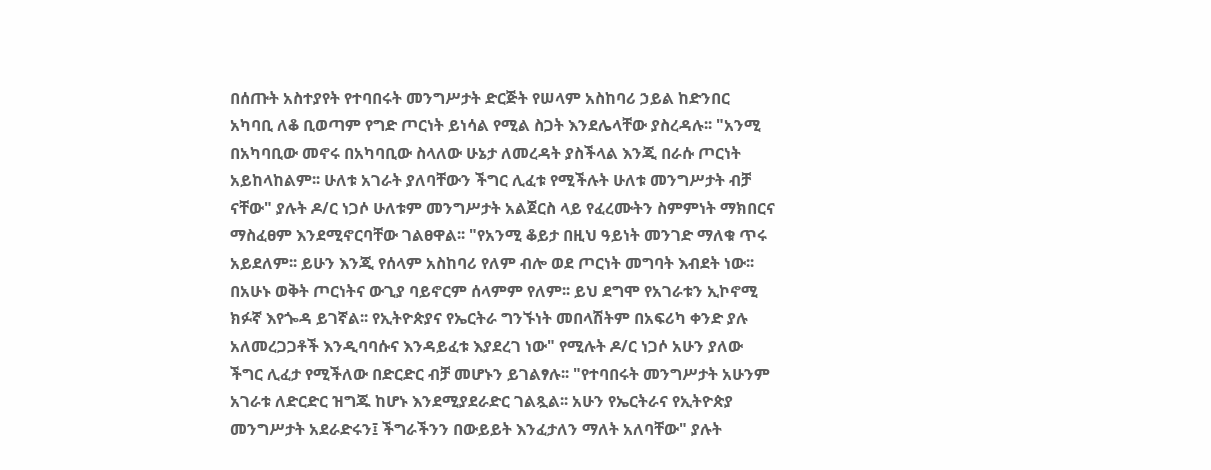በሰጡት አስተያየት የተባበሩት መንግሥታት ድርጅት የሠላም አስከባሪ ኃይል ከድንበር አካባቢ ለቆ ቢወጣም የግድ ጦርነት ይነሳል የሚል ስጋት እንደሌላቸው ያስረዳሉ፡፡ "አንሚ በአካባቢው መኖሩ በአካባቢው ስላለው ሁኔታ ለመረዳት ያስችላል እንጂ በራሱ ጦርነት አይከላከልም፡፡ ሁለቱ አገራት ያለባቸውን ችግር ሊፈቱ የሚችሉት ሁለቱ መንግሥታት ብቻ ናቸው" ያሉት ዶ/ር ነጋሶ ሁለቱም መንግሥታት አልጀርስ ላይ የፈረሙትን ስምምነት ማክበርና ማስፈፀም እንደሚኖርባቸው ገልፀዋል፡፡ "የአንሚ ቆይታ በዚህ ዓይነት መንገድ ማለቁ ጥሩ አይደለም፡፡ ይሁን እንጂ የሰላም አስከባሪ የለም ብሎ ወደ ጦርነት መግባት እብደት ነው፡፡ በአሁኑ ወቅት ጦርነትና ውጊያ ባይኖርም ሰላምም የለም፡፡ ይህ ደግሞ የአገራቱን ኢኮኖሚ ክፉኛ እየጐዳ ይገኛል፡፡ የኢትዮጵያና የኤርትራ ግንኙነት መበላሽትም በአፍሪካ ቀንድ ያሉ አለመረጋጋቶች እንዲባባሱና እንዳይፈቱ እያደረገ ነው" የሚሉት ዶ/ር ነጋሶ አሁን ያለው ችግር ሊፈታ የሚችለው በድርድር ብቻ መሆኑን ይገልፃሉ፡፡ "የተባበሩት መንግሥታት አሁንም አገራቱ ለድርድር ዝግጁ ከሆኑ እንደሚያደራድር ገልጿል፡፡ አሁን የኤርትራና የኢትዮጵያ መንግሥታት አደራድሩን፤ ችግራችንን በውይይት እንፈታለን ማለት አለባቸው" ያሉት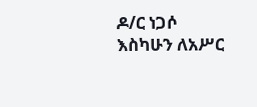ዶ/ር ነጋሶ እስካሁን ለአሥር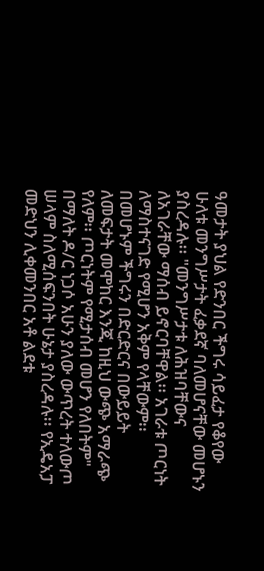ዓመታት ያህል የድንበር ችግሩ ሳይፈታ የቆየው ሁለቱ መንግሥታት ፈቃደኛ ባለመሆናቸው መሆኑን ያስረዳሉ፡፡ "መንግሥታቱ ለሕዝባቸውና ለአገራቸው ማሰብ ይኖርባቸዋል፡፡ አገራቱ ጦርነት ለማስተናገድ የሚሆን አቅም የላቸውም፡፡ በመሆኑም ችግሩን በድርድርና በውይይት ለመፍታት መሞከር እንጂ ከዚህ ውጭ አማራጭ የለም፡፡ ጦርነትም የሚታሰብ መሆን የለበትም" በማለት ዶ/ር ነጋሶ አሁን ያለው ውጥረት ተለውጦ ሠላም ስለሚሰፍንበት ሁኔታ ያስረዳሉ፡፡ የኢዴአፓ መድህን ሊቀመንበር አቶ ልደቱ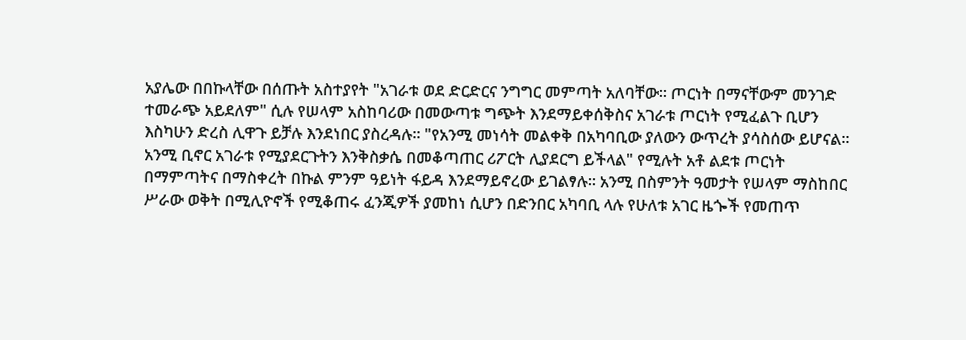አያሌው በበኩላቸው በሰጡት አስተያየት "አገራቱ ወደ ድርድርና ንግግር መምጣት አለባቸው፡፡ ጦርነት በማናቸውም መንገድ ተመራጭ አይደለም" ሲሉ የሠላም አስከባሪው በመውጣቱ ግጭት እንደማይቀሰቅስና አገራቱ ጦርነት የሚፈልጉ ቢሆን እስካሁን ድረስ ሊዋጉ ይቻሉ እንደነበር ያስረዳሉ፡፡ "የአንሚ መነሳት መልቀቅ በአካባቢው ያለውን ውጥረት ያሳስሰው ይሆናል፡፡ አንሚ ቢኖር አገራቱ የሚያደርጉትን እንቅስቃሴ በመቆጣጠር ሪፖርት ሊያደርግ ይችላል" የሚሉት አቶ ልደቱ ጦርነት በማምጣትና በማስቀረት በኩል ምንም ዓይነት ፋይዳ እንደማይኖረው ይገልፃሉ፡፡ አንሚ በስምንት ዓመታት የሠላም ማስከበር ሥራው ወቅት በሚሊዮኖች የሚቆጠሩ ፈንጂዎች ያመከነ ሲሆን በድንበር አካባቢ ላሉ የሁለቱ አገር ዜጐች የመጠጥ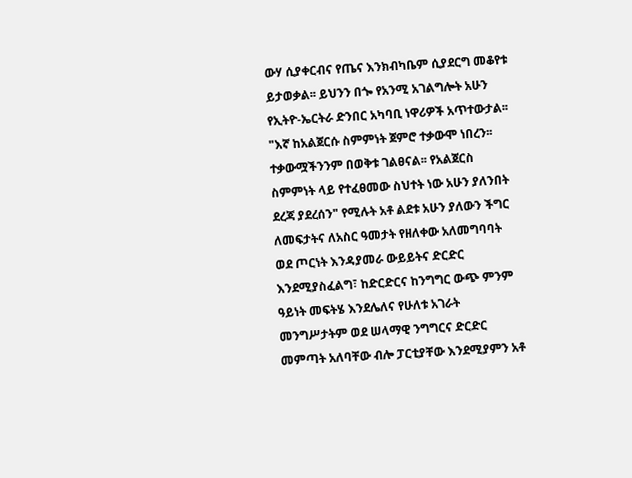ውሃ ሲያቀርብና የጤና እንክብካቤም ሲያደርግ መቆየቱ ይታወቃል፡፡ ይህንን በጐ የአንሚ አገልግሎት አሁን የኢትዮ-ኤርትራ ድንበር አካባቢ ነዋሪዎች አጥተውታል፡፡ "እኛ ከአልጀርሱ ስምምነት ጀምሮ ተቃውሞ ነበረን፡፡ ተቃውሟችንንም በወቅቱ ገልፀናል፡፡ የአልጀርስ ስምምነት ላይ የተፈፀመው ስህተት ነው አሁን ያለንበት ደረጃ ያደረሰን" የሚሉት አቶ ልደቱ አሁን ያለውን ችግር ለመፍታትና ለአስር ዓመታት የዘለቀው አለመግባባት ወደ ጦርነት እንዳያመራ ውይይትና ድርድር እንደሚያስፈልግ፣ ከድርድርና ከንግግር ውጭ ምንም ዓይነት መፍትሄ እንደሌለና የሁለቱ አገራት መንግሥታትም ወደ ሠላማዊ ንግግርና ድርድር መምጣት አለባቸው ብሎ ፓርቲያቸው እንደሚያምን አቶ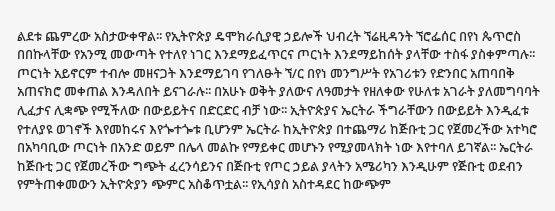ልደቱ ጨምረው አስታውቀዋል፡፡ የኢትዮጵያ ዴሞክራሲያዊ ኃይሎች ህብረት ኘሬዚዳንት ኘሮፌሰር በየነ ጴጥሮስ በበኩላቸው የአንሚ መውጣት የተለየ ነገር እንደማይፈጥርና ጦርነት እንደማይከሰት ያላቸው ተስፋ ያስቀምጣሉ፡፡ ጦርነት አይኖርም ተብሎ መዘናጋት እንደማይገባ የገለፁት ኘ/ር በየነ መንግሥት የአገሪቱን የድንበር አጠባበቅ አጠናክሮ መቀጠል እንዳለበት ይናገራሉ፡፡ በአሁኑ ወቅት ያለውና ለዓመታት የዘለቀው የሁለቱ አገራት ያለመግባባት ሊፈታና ሊቋጭ የሚችለው በውይይትና በድርድር ብቻ ነው፡፡ ኢትዮጵያና ኤርትራ ችግራቸውን በውይይት እንዲፈቱ የተለያዩ ወገኖች እየመከሩና እየጐተጐቱ ቢሆንም ኤርትራ ከኢትዮጵያ በተጨማሪ ከጅቡቲ ጋር የጀመረችው አተካሮ በአካባቢው ጦርነት በአንድ ወይም በሌላ መልኩ የማይቀር መሆኑን የሚያመላክት ነው እየተባለ ይገኛል፡፡ ኤርትራ ከጅቡቲ ጋር የጀመረችው ግጭት ፈረንሳይንና በጅቡቲ የጦር ኃይል ያላትን አሜሪካን እንዲሁም የጅቡቲ ወደብን የምትጠቀመውን ኢትዮጵያን ጭምር አስቆጥቷል፡፡ የኢሳያስ አስተዳደር ከውጭም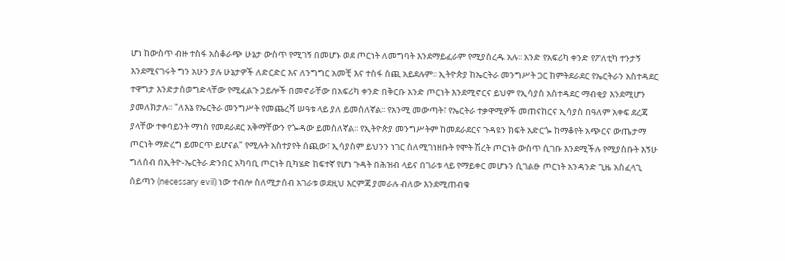ሆነ ከውስጥ ብዙ ተስፋ አስቆራጭ ሁኔታ ውስጥ የሚገኝ በመሆኑ ወደ ጦርነት ለመግባት እንደማይፈራም የሚያስረዱ አሉ፡፡ አንድ የአፍሪካ ቀንድ የፖለቲካ ተንታኝ እንደሚናገሩት ግን አሁን ያሉ ሁኔታዎች ለድርድር እና ለንግግር አመቺ እና ተስፋ ሰጪ አይደሉም፡፡ ኢትዮጵያ ከኤርትራ መንግሥት ጋር ከምትደራደር የኤርትራን አስተዳደር ተዋግታ እንድታስወግድላቸው የሚፈልጉ ኃይሎች በመኖራቸው በአፍሪካ ቀንድ በቅርቡ አንድ ጦርነት እንደሚኖርና ይህም የኢሳያስ አስተዳደር ማብቂያ እንደሚሆን ያመለክታሉ፡፡ "ለእኔ የኤርትራ መንግሥት የመጨረሻ ሠዓቱ ላይ ያለ ይመስለኛል፡፡ የአንሚ መውጣት፣ የኤርትራ ተቃዋሚዎች መጠናከርና ኢሳያስ በዓለም አቀፍ ደረጃ ያላቸው ተቀባይንት ማነስ የመደራደር አቅማቸውን የጐዳው ይመስለኛል፡፡ የኢትዮጵያ መንግሥትም ከመደራደርና ጉዳዩን ክፍት አድርጐ ከማቆየት አጭርና ውጤታማ ጦርነት ማድረግ ይመርጥ ይሆናል" የሚሉት አስተያየት ሰጪው፣ ኢሳያስም ይህንን ነገር ስለሚገነዘቡት የሞት ሽረት ጦርነት ውስጥ ሲገቡ እንደሚችሉ የሚያስቡት እኝሁ ግለሰብ በኢትዮ-ኤርትራ ድንበር አካባቢ ጦርነት ቢካሄድ ከፍተኛ የሆነ ጉዳት በሕዝብ ላይና በገራቱ ላይ የማይቀር መሆኑን ሲገልፁ ጦርነት አንዳንድ ጊዜ አስፈላጊ ሰይጣን (necessary evil) ነው ተብሎ ስለሚታሰብ አገራቱ ወደዚህ እርምጃ ያመራሉ ብለው እንደሚጠብቁ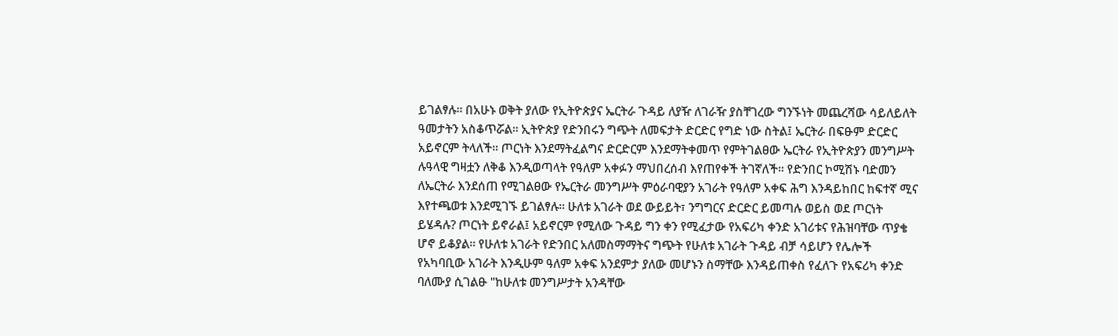ይገልፃሉ፡፡ በአሁኑ ወቅት ያለው የኢትዮጵያና ኤርትራ ጉዳይ ለያዥ ለገራዥ ያስቸገረው ግንኙነት መጨረሻው ሳይለይለት ዓመታትን አስቆጥሯል፡፡ ኢትዮጵያ የድንበሩን ግጭት ለመፍታት ድርድር የግድ ነው ስትል፤ ኤርትራ በፍፁም ድርድር አይኖርም ትላለች፡፡ ጦርነት እንደማትፈልግና ድርድርም እንደማትቀመጥ የምትገልፀው ኤርትራ የኢትዮጵያን መንግሥት ሉዓላዊ ግዛቷን ለቅቆ እንዲወጣላት የዓለም አቀፉን ማህበረሰብ እየጠየቀች ትገኛለች፡፡ የድንበር ኮሚሽኑ ባድመን ለኤርትራ እንደሰጠ የሚገልፀው የኤርትራ መንግሥት ምዕራባዊያን አገራት የዓለም አቀፍ ሕግ እንዳይከበር ከፍተኛ ሚና እየተጫወቱ እንደሚገኙ ይገልፃሉ፡፡ ሁለቱ አገራት ወደ ውይይት፣ ንግግርና ድርድር ይመጣሉ ወይስ ወደ ጦርነት ይሄዳሉ? ጦርነት ይኖራል፤ አይኖርም የሚለው ጉዳይ ግን ቀን የሚፈታው የአፍሪካ ቀንድ አገሪቱና የሕዝባቸው ጥያቄ ሆኖ ይቆያል፡፡ የሁለቱ አገራት የድንበር አለመስማማትና ግጭት የሁለቱ አገራት ጉዳይ ብቻ ሳይሆን የሌሎች የአካባቢው አገራት እንዲሁም ዓለም አቀፍ አንደምታ ያለው መሆኑን ስማቸው እንዳይጠቀስ የፈለጉ የአፍሪካ ቀንድ ባለሙያ ሲገልፁ "ከሁለቱ መንግሥታት አንዳቸው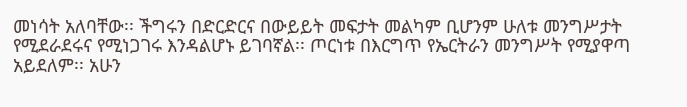መነሳት አለባቸው፡፡ ችግሩን በድርድርና በውይይት መፍታት መልካም ቢሆንም ሁለቱ መንግሥታት የሚደራደሩና የሚነጋገሩ እንዳልሆኑ ይገባኛል፡፡ ጦርነቱ በእርግጥ የኤርትራን መንግሥት የሚያዋጣ አይደለም፡፡ አሁን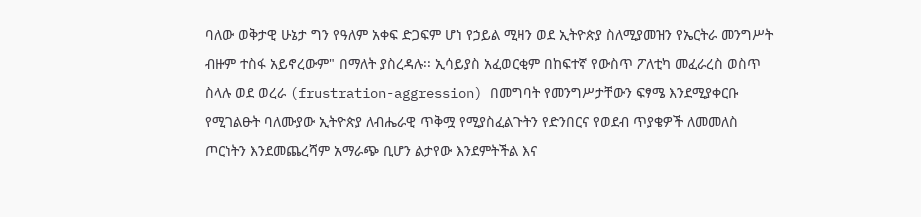ባለው ወቅታዊ ሁኔታ ግን የዓለም አቀፍ ድጋፍም ሆነ የኃይል ሚዛን ወደ ኢትዮጵያ ስለሚያመዝን የኤርትራ መንግሥት ብዙም ተስፋ አይኖረውም" በማለት ያስረዳሉ፡፡ ኢሳይያስ አፈወርቂም በከፍተኛ የውስጥ ፖለቲካ መፈራረስ ወስጥ ስላሉ ወደ ወረራ (frustration-aggression) በመግባት የመንግሥታቸውን ፍፃሜ እንደሚያቀርቡ የሚገልፁት ባለሙያው ኢትዮጵያ ለብሔራዊ ጥቅሟ የሚያስፈልጉትን የድንበርና የወደብ ጥያቄዎች ለመመለስ ጦርነትን እንደመጨረሻም አማራጭ ቢሆን ልታየው እንደምትችል እና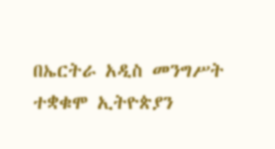በኤርትራ አዲስ መንግሥት ተቋቁሞ ኢትዮጵያን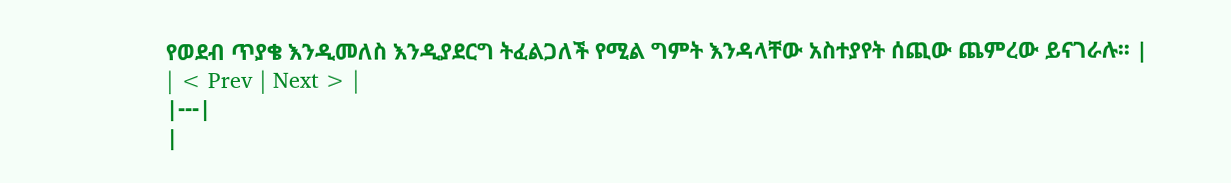የወደብ ጥያቄ እንዲመለስ እንዲያደርግ ትፈልጋለች የሚል ግምት እንዳላቸው አስተያየት ሰጪው ጨምረው ይናገራሉ፡፡ |
| < Prev | Next > |
|---|
|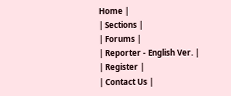Home |
| Sections |
| Forums |
| Reporter - English Ver. |
| Register |
| Contact Us |